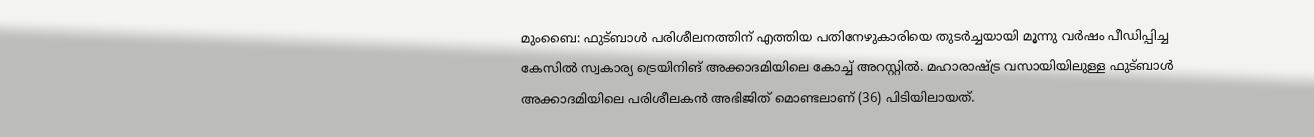മുംബൈ: ഫുട്ബാൾ പരിശീലനത്തിന് എത്തിയ പതിനേഴുകാരിയെ തുടർച്ചയായി മൂന്നു വർഷം പീഡിപ്പിച്ച കേസിൽ സ്വകാര്യ ട്രെയിനിങ് അക്കാദമിയിലെ കോച്ച് അറസ്റ്റിൽ. മഹാരാഷ്ട്ര വസായിയിലുള്ള ഫുട്ബാൾ അക്കാദമിയിലെ പരിശീലകൻ അഭിജിത് മൊണ്ടലാണ് (36) പിടിയിലായത്.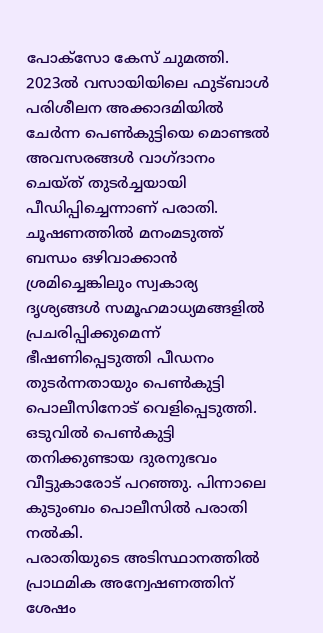പോക്സോ കേസ് ചുമത്തി. 2023ൽ വസായിയിലെ ഫുട്ബാൾ പരിശീലന അക്കാദമിയിൽ ചേർന്ന പെൺകുട്ടിയെ മൊണ്ടൽ അവസരങ്ങൾ വാഗ്ദാനം ചെയ്ത് തുടർച്ചയായി പീഡിപ്പിച്ചെന്നാണ് പരാതി. ചൂഷണത്തിൽ മനംമടുത്ത് ബന്ധം ഒഴിവാക്കാൻ ശ്രമിച്ചെങ്കിലും സ്വകാര്യ ദൃശ്യങ്ങൾ സമൂഹമാധ്യമങ്ങളിൽ പ്രചരിപ്പിക്കുമെന്ന് ഭീഷണിപ്പെടുത്തി പീഡനം തുടർന്നതായും പെൺകുട്ടി പൊലീസിനോട് വെളിപ്പെടുത്തി. ഒടുവിൽ പെൺകുട്ടി തനിക്കുണ്ടായ ദുരനുഭവം വീട്ടുകാരോട് പറഞ്ഞു. പിന്നാലെ കുടുംബം പൊലീസിൽ പരാതി നൽകി.
പരാതിയുടെ അടിസ്ഥാനത്തിൽ പ്രാഥമിക അന്വേഷണത്തിന് ശേഷം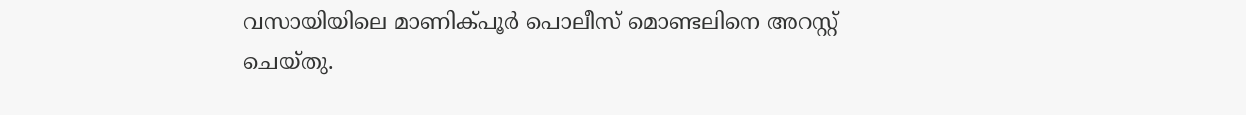വസായിയിലെ മാണിക്പൂർ പൊലീസ് മൊണ്ടലിനെ അറസ്റ്റ് ചെയ്തു.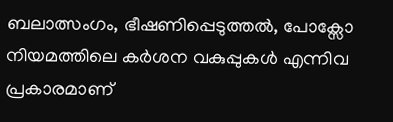ബലാത്സംഗം, ഭീഷണിപ്പെടുത്തൽ, പോക്സോ നിയമത്തിലെ കർശന വകുപ്പുകൾ എന്നിവ പ്രകാരമാണ്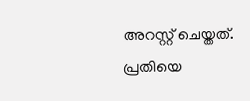അറസ്റ്റ് ചെയ്തത്. പ്രതിയെ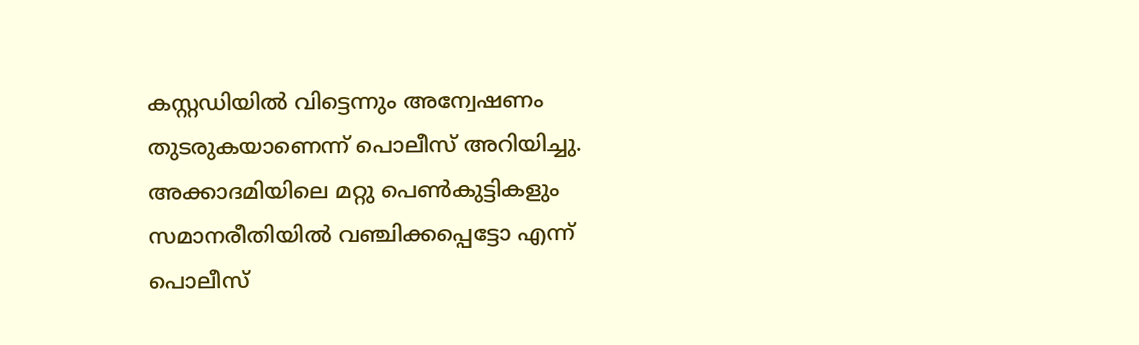കസ്റ്റഡിയിൽ വിട്ടെന്നും അന്വേഷണം തുടരുകയാണെന്ന് പൊലീസ് അറിയിച്ചു. അക്കാദമിയിലെ മറ്റു പെൺകുട്ടികളും സമാനരീതിയിൽ വഞ്ചിക്കപ്പെട്ടോ എന്ന് പൊലീസ്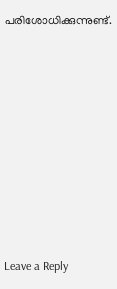പരിശോധിക്കുന്നുണ്ട്.










Leave a Reply